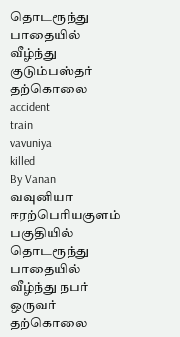தொடரூந்து பாதையில் வீழ்ந்து குடும்பஸ்தர் தற்கொலை
accident
train
vavuniya
killed
By Vanan
வவுனியா ஈரற்பெரியகுளம் பகுதியில் தொடரூந்து பாதையில் வீழ்ந்து நபர் ஒருவர் தற்கொலை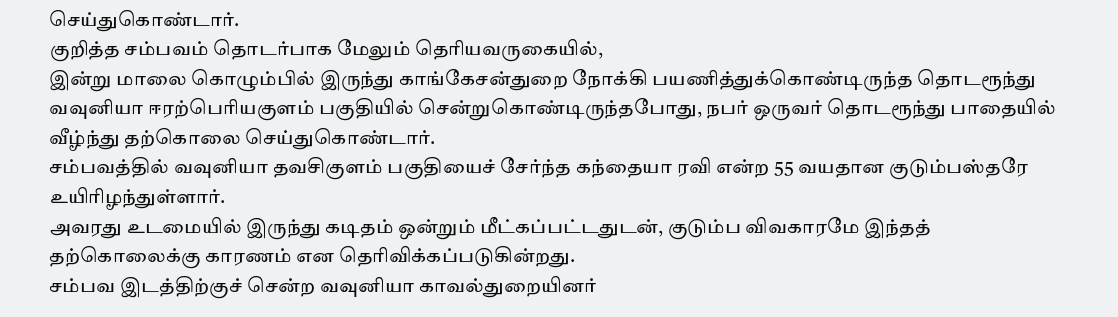செய்துகொண்டார்.
குறித்த சம்பவம் தொடர்பாக மேலும் தெரியவருகையில்,
இன்று மாலை கொழும்பில் இருந்து காங்கேசன்துறை நோக்கி பயணித்துக்கொண்டிருந்த தொடரூந்து வவுனியா ஈரற்பெரியகுளம் பகுதியில் சென்றுகொண்டிருந்தபோது, நபர் ஒருவர் தொடரூந்து பாதையில் வீழ்ந்து தற்கொலை செய்துகொண்டார்.
சம்பவத்தில் வவுனியா தவசிகுளம் பகுதியைச் சேர்ந்த கந்தையா ரவி என்ற 55 வயதான குடும்பஸ்தரே உயிரிழந்துள்ளார்.
அவரது உடமையில் இருந்து கடிதம் ஒன்றும் மீட்கப்பட்டதுடன், குடும்ப விவகாரமே இந்தத் தற்கொலைக்கு காரணம் என தெரிவிக்கப்படுகின்றது.
சம்பவ இடத்திற்குச் சென்ற வவுனியா காவல்துறையினர்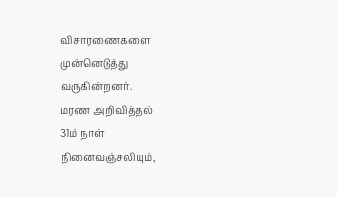விசாரணைகளை முன்னெடுத்து வருகின்றனர்.
மரண அறிவித்தல்
31ம் நாள் நினைவஞ்சலியும்,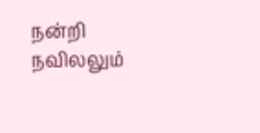நன்றி நவிலலும்